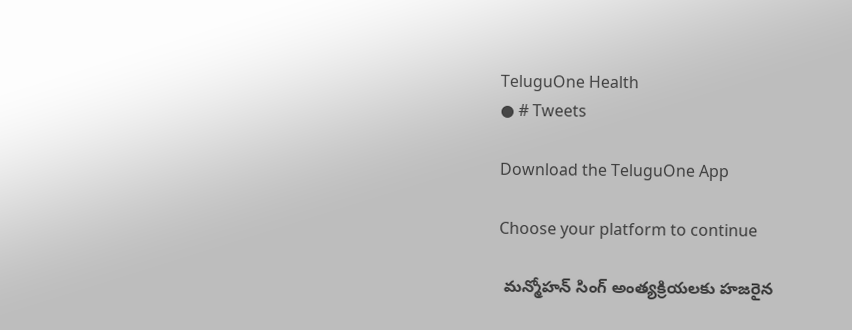TeluguOne Health
● # Tweets

Download the TeluguOne App

Choose your platform to continue

 మన్మోహన్ సింగ్ అంత్యక్రియలకు హజరైన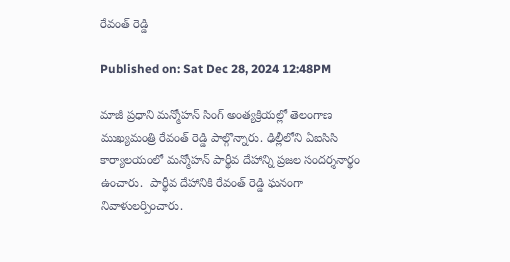రేవంత్ రెడ్డి

Published on: Sat Dec 28, 2024 12:48PM

మాజీ ప్రధాని మన్మోహన్ సింగ్ అంత్యక్రియల్లో తెలంగాణ ముఖ్యమంత్రి రేవంత్ రెడ్డి పాల్గొన్నారు. ఢిల్లీలోని ఏఐసిసి కార్యాలయంలో మన్మోహన్ పార్థీవ దేహాన్ని ప్రజల సందర్శనార్థం ఉంచారు.  పార్థీవ దేహానికి రేవంత్ రెడ్డి ఘనంగా నివాళులర్పించారు.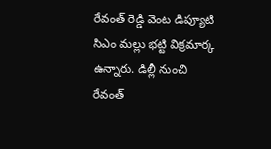రేవంత్ రెడ్డి వెంట డిప్యూటి సిఎం మల్లు భట్టి విక్రమార్క ఉన్నారు. డిల్లీ నుంచి రేవంత్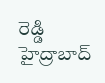రెడ్డి హైద్రాబాద్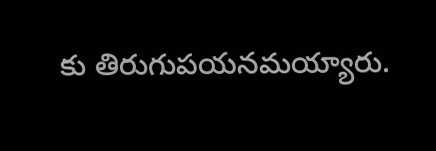కు తిరుగుపయనమయ్యారు.